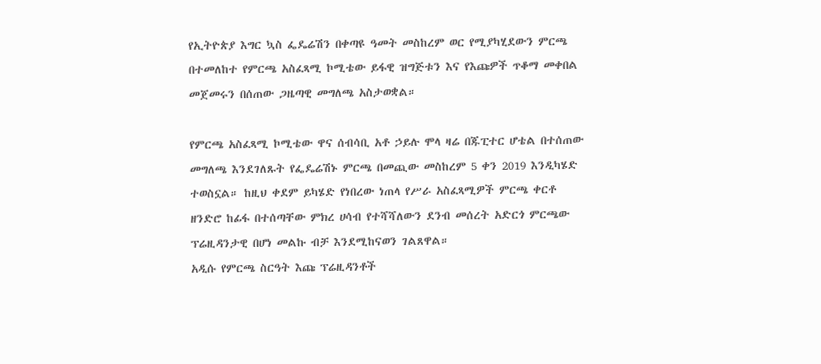የኢትዮጵያ እግር ኳስ ፌዴሬሽን በቀጣዩ ዓመት መስከረም ወር የሚያካሂደውን ምርጫ በተመለከተ የምርጫ አስፈጻሚ ኮሚቴው ይፋዊ ዝግጅቱን እና የእጩዎች ጥቆማ መቀበል መጀመሩን በሰጠው ጋዜጣዊ መግለጫ አስታወቋል።

የምርጫ አስፈጻሚ ኮሚቴው ዋና ሰብሳቢ አቶ ኃይሉ ሞላ ዛሬ በጁፒተር ሆቴል በተሰጠው መግለጫ እንደገለጹት የፌዴሬሽኑ ምርጫ በመጪው መስከረም 5 ቀን 2019 እንዲካሄድ ተወስኗል። ከዚህ ቀደም ይካሄድ የነበረው ነጠላ የሥራ አስፈጻሚዎች ምርጫ ቀርቶ ዘንድሮ ከፊፋ በተሰጣቸው ምክረ ሀሳብ የተሻሻለውን ደንብ መሰረት አድርጎ ምርጫው ፕሬዚዳንታዊ በሆነ መልኩ ብቻ እንደሚከናወን ገልጸዋል።
አዲሱ የምርጫ ስርዓት እጩ ፕሬዚዳንቶች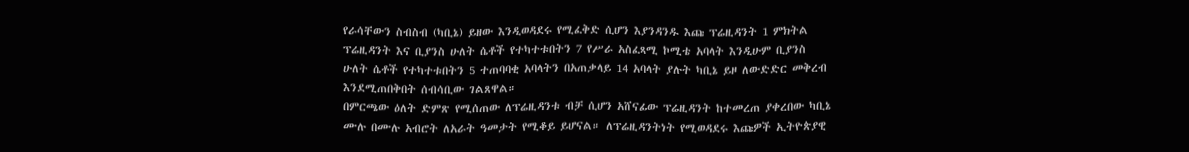የራሳቸውን ስብስብ (ካቢኔ) ይዘው እንዲወዳደሩ የሚፈቅድ ሲሆን እያንዳንዱ እጩ ፕሬዚዳንት 1 ምክትል ፕሬዚዳንት እና ቢያንስ ሁለት ሴቶች የተካተቱበትን 7 የሥራ አስፈጻሚ ኮሚቴ አባላት እንዲሁም ቢያንስ ሁለት ሴቶች የተካተቱበትን 5 ተጠባባቂ አባላትን በአጠቃላይ 14 አባላት ያሉት ካቢኔ ይዞ ለውድድር መቅረብ እንደሚጠበቅበት ሰብሳቢው ገልጸዋል።
በምርጫው ዕለት ድምጽ የሚሰጠው ለፕሬዚዳንቱ ብቻ ሲሆን አሸናፊው ፕሬዚዳንት ከተመረጠ ያቀረበው ካቢኔ ሙሉ በሙሉ አብሮት ለአራት ዓመታት የሚቆይ ይሆናል። ለፕሬዚዳንትነት የሚወዳደሩ እጩዎች ኢትዮጵያዊ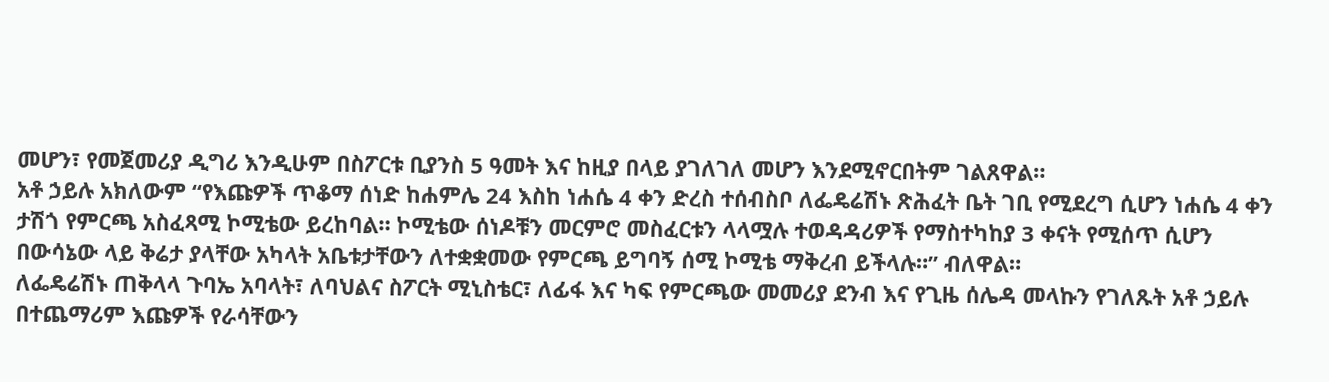መሆን፣ የመጀመሪያ ዲግሪ እንዲሁም በስፖርቱ ቢያንስ 5 ዓመት እና ከዚያ በላይ ያገለገለ መሆን እንደሚኖርበትም ገልጸዋል።
አቶ ኃይሉ አክለውም “የእጩዎች ጥቆማ ሰነድ ከሐምሌ 24 እስከ ነሐሴ 4 ቀን ድረስ ተሰብስቦ ለፌዴሬሽኑ ጽሕፈት ቤት ገቢ የሚደረግ ሲሆን ነሐሴ 4 ቀን ታሽጎ የምርጫ አስፈጻሚ ኮሚቴው ይረከባል። ኮሚቴው ሰነዶቹን መርምሮ መስፈርቱን ላላሟሉ ተወዳዳሪዎች የማስተካከያ 3 ቀናት የሚሰጥ ሲሆን በውሳኔው ላይ ቅሬታ ያላቸው አካላት አቤቱታቸውን ለተቋቋመው የምርጫ ይግባኝ ሰሚ ኮሚቴ ማቅረብ ይችላሉ።” ብለዋል።
ለፌዴሬሽኑ ጠቅላላ ጉባኤ አባላት፣ ለባህልና ስፖርት ሚኒስቴር፣ ለፊፋ እና ካፍ የምርጫው መመሪያ ደንብ እና የጊዜ ሰሌዳ መላኩን የገለጹት አቶ ኃይሉ በተጨማሪም እጩዎች የራሳቸውን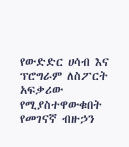የውድድር ሀሳብ እና ፕሮግራም ለስፖርት አፍቃሪው የሚያስተዋውቁበት የመገናኛ ብዙኃን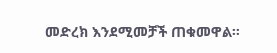መድረክ እንደሚመቻች ጠቁመዋል።